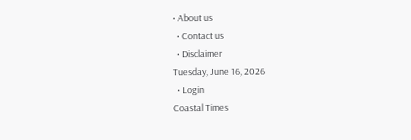• About us
  • Contact us
  • Disclaimer
Tuesday, June 16, 2026
  • Login
Coastal Times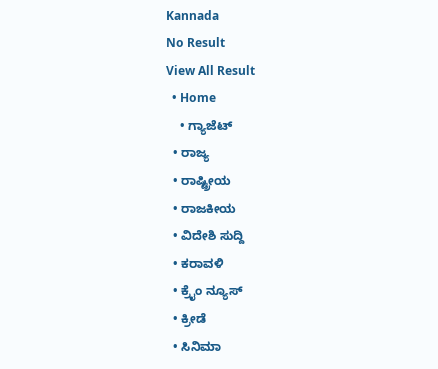Kannada
No Result
View All Result
  • Home
    • ಗ್ಯಾಜೆಟ್
  • ರಾಜ್ಯ
  • ರಾಷ್ಟ್ರೀಯ
  • ರಾಜಕೀಯ
  • ವಿದೇಶಿ ಸುದ್ದಿ
  • ಕರಾವಳಿ
  • ಕ್ರೈಂ ನ್ಯೂಸ್
  • ಕ್ರೀಡೆ
  • ಸಿನಿಮಾ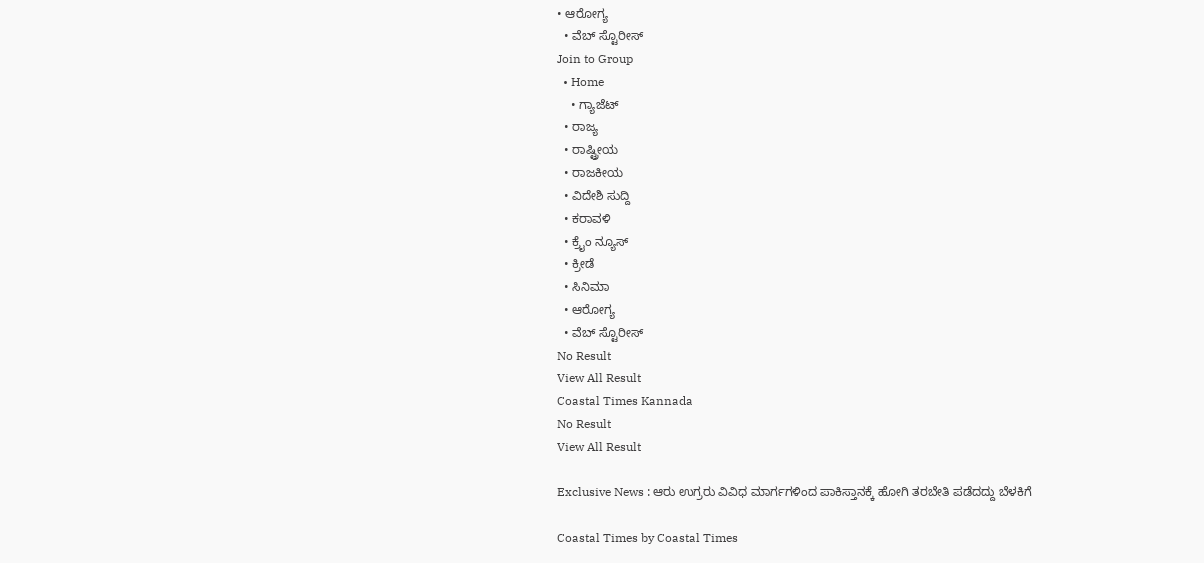• ಆರೋಗ್ಯ
  • ವೆಬ್ ಸ್ಟೊರೀಸ್
Join to Group
  • Home
    • ಗ್ಯಾಜೆಟ್
  • ರಾಜ್ಯ
  • ರಾಷ್ಟ್ರೀಯ
  • ರಾಜಕೀಯ
  • ವಿದೇಶಿ ಸುದ್ದಿ
  • ಕರಾವಳಿ
  • ಕ್ರೈಂ ನ್ಯೂಸ್
  • ಕ್ರೀಡೆ
  • ಸಿನಿಮಾ
  • ಆರೋಗ್ಯ
  • ವೆಬ್ ಸ್ಟೊರೀಸ್
No Result
View All Result
Coastal Times Kannada
No Result
View All Result

Exclusive News : ಆರು ಉಗ್ರರು ವಿವಿಧ ಮಾರ್ಗಗಳಿಂದ ಪಾಕಿಸ್ತಾನಕ್ಕೆ ಹೋಗಿ ತರಬೇತಿ ಪಡೆದದ್ದು ಬೆಳಕಿಗೆ

Coastal Times by Coastal Times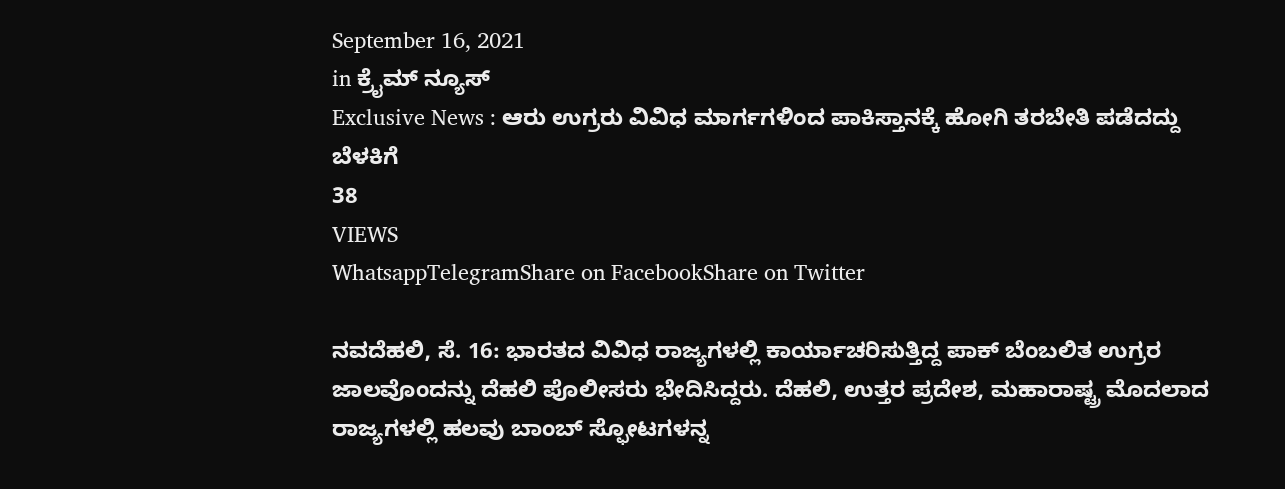September 16, 2021
in ಕ್ರೈಮ್ ನ್ಯೂಸ್
Exclusive News : ಆರು ಉಗ್ರರು ವಿವಿಧ ಮಾರ್ಗಗಳಿಂದ ಪಾಕಿಸ್ತಾನಕ್ಕೆ ಹೋಗಿ ತರಬೇತಿ ಪಡೆದದ್ದು ಬೆಳಕಿಗೆ
38
VIEWS
WhatsappTelegramShare on FacebookShare on Twitter

ನವದೆಹಲಿ, ಸೆ. 16: ಭಾರತದ ವಿವಿಧ ರಾಜ್ಯಗಳಲ್ಲಿ ಕಾರ್ಯಾಚರಿಸುತ್ತಿದ್ದ ಪಾಕ್ ಬೆಂಬಲಿತ ಉಗ್ರರ ಜಾಲವೊಂದನ್ನು ದೆಹಲಿ ಪೊಲೀಸರು ಭೇದಿಸಿದ್ದರು. ದೆಹಲಿ, ಉತ್ತರ ಪ್ರದೇಶ, ಮಹಾರಾಷ್ಟ್ರ ಮೊದಲಾದ ರಾಜ್ಯಗಳಲ್ಲಿ ಹಲವು ಬಾಂಬ್ ಸ್ಫೋಟಗಳನ್ನ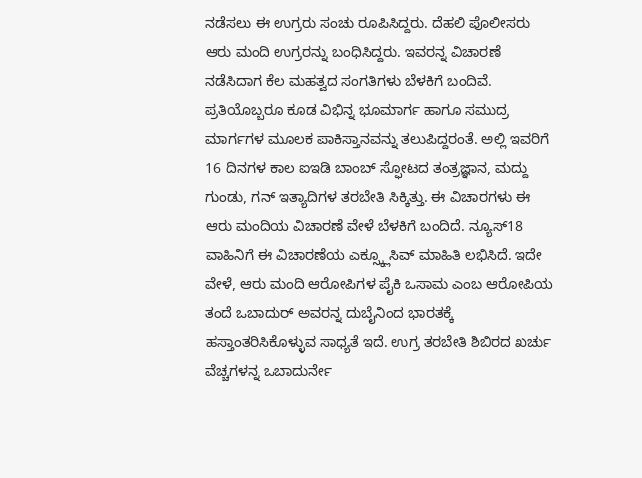ನಡೆಸಲು ಈ ಉಗ್ರರು ಸಂಚು ರೂಪಿಸಿದ್ದರು. ದೆಹಲಿ ಪೊಲೀಸರು ಆರು ಮಂದಿ ಉಗ್ರರನ್ನು ಬಂಧಿಸಿದ್ದರು. ಇವರನ್ನ ವಿಚಾರಣೆ ನಡೆಸಿದಾಗ ಕೆಲ ಮಹತ್ವದ ಸಂಗತಿಗಳು ಬೆಳಕಿಗೆ ಬಂದಿವೆ. ಪ್ರತಿಯೊಬ್ಬರೂ ಕೂಡ ವಿಭಿನ್ನ ಭೂಮಾರ್ಗ ಹಾಗೂ ಸಮುದ್ರ ಮಾರ್ಗಗಳ ಮೂಲಕ ಪಾಕಿಸ್ತಾನವನ್ನು ತಲುಪಿದ್ದರಂತೆ. ಅಲ್ಲಿ ಇವರಿಗೆ 16 ದಿನಗಳ ಕಾಲ ಐಇಡಿ ಬಾಂಬ್ ಸ್ಫೋಟದ ತಂತ್ರಜ್ಞಾನ, ಮದ್ದು ಗುಂಡು, ಗನ್ ಇತ್ಯಾದಿಗಳ ತರಬೇತಿ ಸಿಕ್ಕಿತ್ತು. ಈ ವಿಚಾರಗಳು ಈ ಆರು ಮಂದಿಯ ವಿಚಾರಣೆ ವೇಳೆ ಬೆಳಕಿಗೆ ಬಂದಿದೆ. ನ್ಯೂಸ್18 ವಾಹಿನಿಗೆ ಈ ವಿಚಾರಣೆಯ ಎಕ್ಸ್ಕ್ಲೂಸಿವ್ ಮಾಹಿತಿ ಲಭಿಸಿದೆ. ಇದೇ ವೇಳೆ, ಆರು ಮಂದಿ ಆರೋಪಿಗಳ ಪೈಕಿ ಒಸಾಮ ಎಂಬ ಆರೋಪಿಯ ತಂದೆ ಒಬಾದುರ್ ಅವರನ್ನ ದುಬೈನಿಂದ ಭಾರತಕ್ಕೆ ಹಸ್ತಾಂತರಿಸಿಕೊಳ್ಳುವ ಸಾಧ್ಯತೆ ಇದೆ. ಉಗ್ರ ತರಬೇತಿ ಶಿಬಿರದ ಖರ್ಚು ವೆಚ್ಚಗಳನ್ನ ಒಬಾದುರ್ನೇ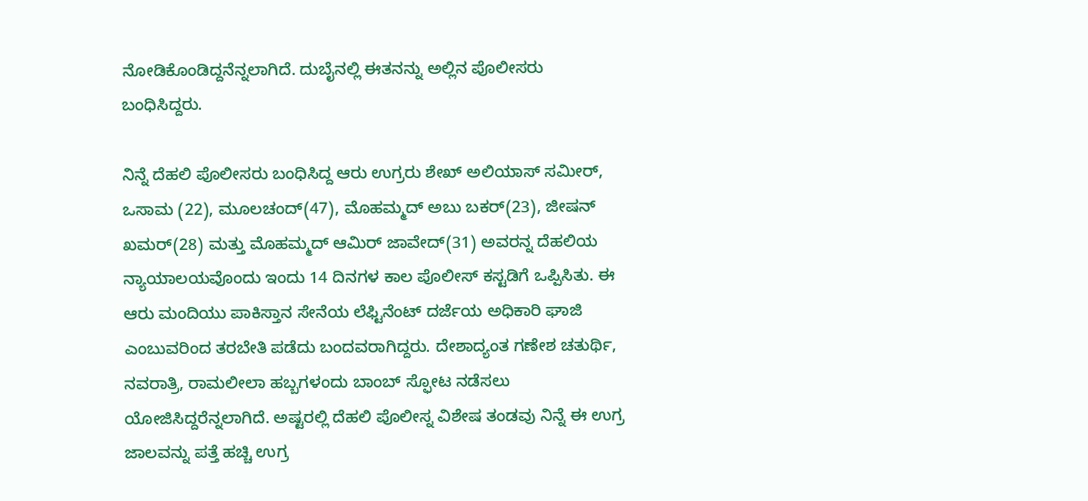ನೋಡಿಕೊಂಡಿದ್ದನೆನ್ನಲಾಗಿದೆ. ದುಬೈನಲ್ಲಿ ಈತನನ್ನು ಅಲ್ಲಿನ ಪೊಲೀಸರು ಬಂಧಿಸಿದ್ದರು.

ನಿನ್ನೆ ದೆಹಲಿ ಪೊಲೀಸರು ಬಂಧಿಸಿದ್ದ ಆರು ಉಗ್ರರು ಶೇಖ್ ಅಲಿಯಾಸ್ ಸಮೀರ್, ಒಸಾಮ (22), ಮೂಲಚಂದ್(47), ಮೊಹಮ್ಮದ್ ಅಬು ಬಕರ್(23), ಜೀಷನ್ ಖಮರ್(28) ಮತ್ತು ಮೊಹಮ್ಮದ್ ಆಮಿರ್ ಜಾವೇದ್(31) ಅವರನ್ನ ದೆಹಲಿಯ ನ್ಯಾಯಾಲಯವೊಂದು ಇಂದು 14 ದಿನಗಳ ಕಾಲ ಪೊಲೀಸ್ ಕಸ್ಟಡಿಗೆ ಒಪ್ಪಿಸಿತು. ಈ ಆರು ಮಂದಿಯು ಪಾಕಿಸ್ತಾನ ಸೇನೆಯ ಲೆಫ್ಟಿನೆಂಟ್ ದರ್ಜೆಯ ಅಧಿಕಾರಿ ಘಾಜಿ ಎಂಬುವರಿಂದ ತರಬೇತಿ ಪಡೆದು ಬಂದವರಾಗಿದ್ದರು. ದೇಶಾದ್ಯಂತ ಗಣೇಶ ಚತುರ್ಥಿ, ನವರಾತ್ರಿ, ರಾಮಲೀಲಾ ಹಬ್ಬಗಳಂದು ಬಾಂಬ್ ಸ್ಫೋಟ ನಡೆಸಲು ಯೋಜಿಸಿದ್ದರೆನ್ನಲಾಗಿದೆ. ಅಷ್ಟರಲ್ಲಿ ದೆಹಲಿ ಪೊಲೀಸ್ನ ವಿಶೇಷ ತಂಡವು ನಿನ್ನೆ ಈ ಉಗ್ರ ಜಾಲವನ್ನು ಪತ್ತೆ ಹಚ್ಚಿ ಉಗ್ರ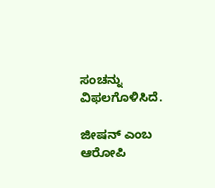ಸಂಚನ್ನು ವಿಫಲಗೊಳಿಸಿದೆ.

ಜೀಷನ್ ಎಂಬ ಆರೋಪಿ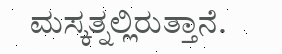ಮಸ್ಕತ್ನಲ್ಲಿರುತ್ತಾನೆ.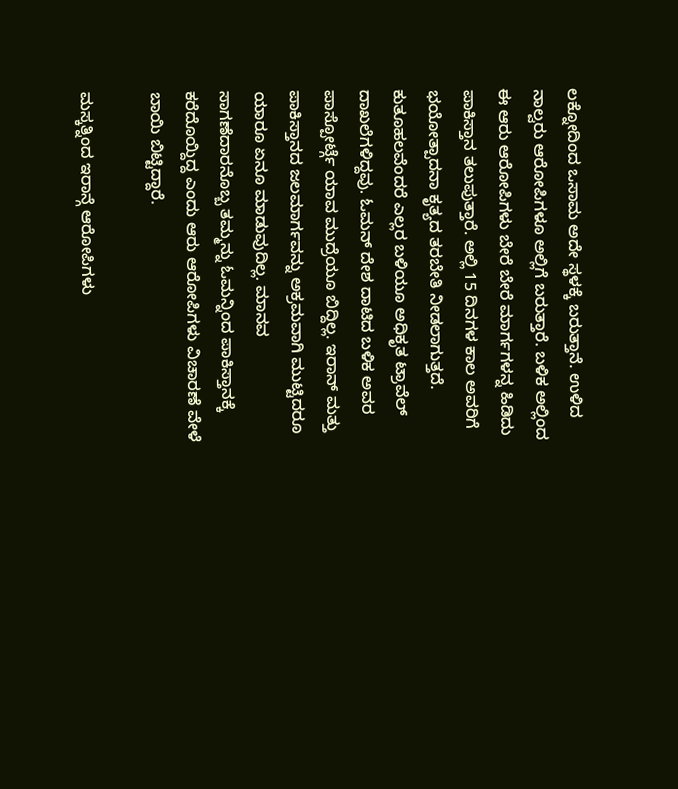ಲಕ್ನೋದಿಂದ ಒಸಾಮ ಅದೇ ಸ್ಥಳಕ್ಕೆ ಬರುತ್ತಾನೆ. ಉಳಿದ ನಾಲ್ವರು ಆರೋಪಿಗಳೂ ಅಲ್ಲಿಗೆ ಬರುತ್ತಾರೆ. ಬಳಿಕ ಅಲ್ಲಿಂದ ಈ ಆರು ಆರೋಪಿಗಳು ಬೇರೆ ಬೇರೆ ಮಾರ್ಗಗಳನ್ನ ಹಿಡಿದು ಪಾಕಿಸ್ತಾನ ತಲುಪುತ್ತಾರೆ. ಅಲ್ಲಿ 15 ದಿನಗಳ ಕಾಲ ಅವರಿಗೆ ಭಯೋತ್ಪಾದನಾ ಕೃತ್ಯದ ತರಬೇತಿ ನೀಡಲಾಗುತ್ತದೆ. ಕುತೂಹಲವೆಂದರೆ ಎಲ್ಲರ ಬಳಿಯೂ ಅಧಿಕೃತ ಟ್ರಾವೆಲ್ ದಾಖಲೆಗಳಿದ್ದವು. ಓಮನ್ ದೇಶ ದಾಟಿದ ಬಳಿಕ ಅವರ ಪಾಸ್ಪೋರ್ಟ್ಗೆ ಯಾವ ಮುದ್ರೆಯೂ ಬಿದ್ದಿಲ್ಲ. ಇರಾನ್ ಮತ್ತು ಪಾಕಿಸ್ತಾನದ ಜಲಮಾರ್ಗವನ್ನು ಅಕ್ರಮವಾಗಿ ಮುಟ್ಟಿದರೂ ಯಾರೂ ಏನೂ ಮಾಡುವುದಿಲ್ಲ. ಮಾನವ ಸಾಗಣೆದಾರನೊಬ್ಬ ತಮ್ಮನ್ನು ಓಮನ್ನಿಂದ ಪಾಕಿಸ್ತಾನಕ್ಕೆ ಕರೆದೊಯ್ದಿದ್ದ ಎಂದು ಆರು ಆರೋಪಿಗಳು ವಿಚಾರಣೆ ವೇಳೆ ಬಾಯಿ ಬಿಟ್ಟಿದ್ದಾರೆ.

ಮಸ್ಕತ್ನಿಂದ ಇರಾನ್ಗೆ ಆರೋಪಿಗಳು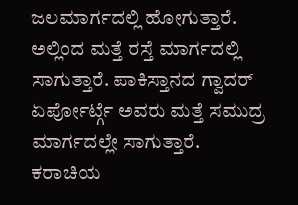ಜಲಮಾರ್ಗದಲ್ಲಿ ಹೋಗುತ್ತಾರೆ. ಅಲ್ಲಿಂದ ಮತ್ತೆ ರಸ್ತೆ ಮಾರ್ಗದಲ್ಲಿ ಸಾಗುತ್ತಾರೆ. ಪಾಕಿಸ್ತಾನದ ಗ್ವಾದರ್ ಏರ್ಪೋರ್ಟ್ಗೆ ಅವರು ಮತ್ತೆ ಸಮುದ್ರ ಮಾರ್ಗದಲ್ಲೇ ಸಾಗುತ್ತಾರೆ. ಕರಾಚಿಯ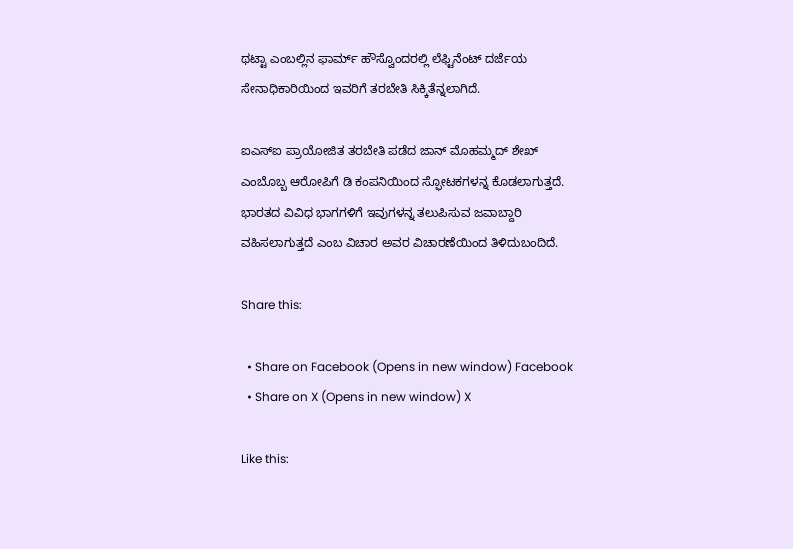ಥಟ್ಟಾ ಎಂಬಲ್ಲಿನ ಫಾರ್ಮ್ ಹೌಸ್ವೊಂದರಲ್ಲಿ ಲೆಫ್ಟಿನೆಂಟ್ ದರ್ಜೆಯ ಸೇನಾಧಿಕಾರಿಯಿಂದ ಇವರಿಗೆ ತರಬೇತಿ ಸಿಕ್ಕಿತೆನ್ನಲಾಗಿದೆ.

ಐಎಸ್ಐ ಪ್ರಾಯೋಜಿತ ತರಬೇತಿ ಪಡೆದ ಜಾನ್ ಮೊಹಮ್ಮದ್ ಶೇಖ್ ಎಂಬೊಬ್ಬ ಆರೋಪಿಗೆ ಡಿ ಕಂಪನಿಯಿಂದ ಸ್ಫೋಟಕಗಳನ್ನ ಕೊಡಲಾಗುತ್ತದೆ. ಭಾರತದ ವಿವಿಧ ಭಾಗಗಳಿಗೆ ಇವುಗಳನ್ನ ತಲುಪಿಸುವ ಜವಾಬ್ದಾರಿ ವಹಿಸಲಾಗುತ್ತದೆ ಎಂಬ ವಿಚಾರ ಅವರ ವಿಚಾರಣೆಯಿಂದ ತಿಳಿದುಬಂದಿದೆ.

Share this:

  • Share on Facebook (Opens in new window) Facebook
  • Share on X (Opens in new window) X

Like this: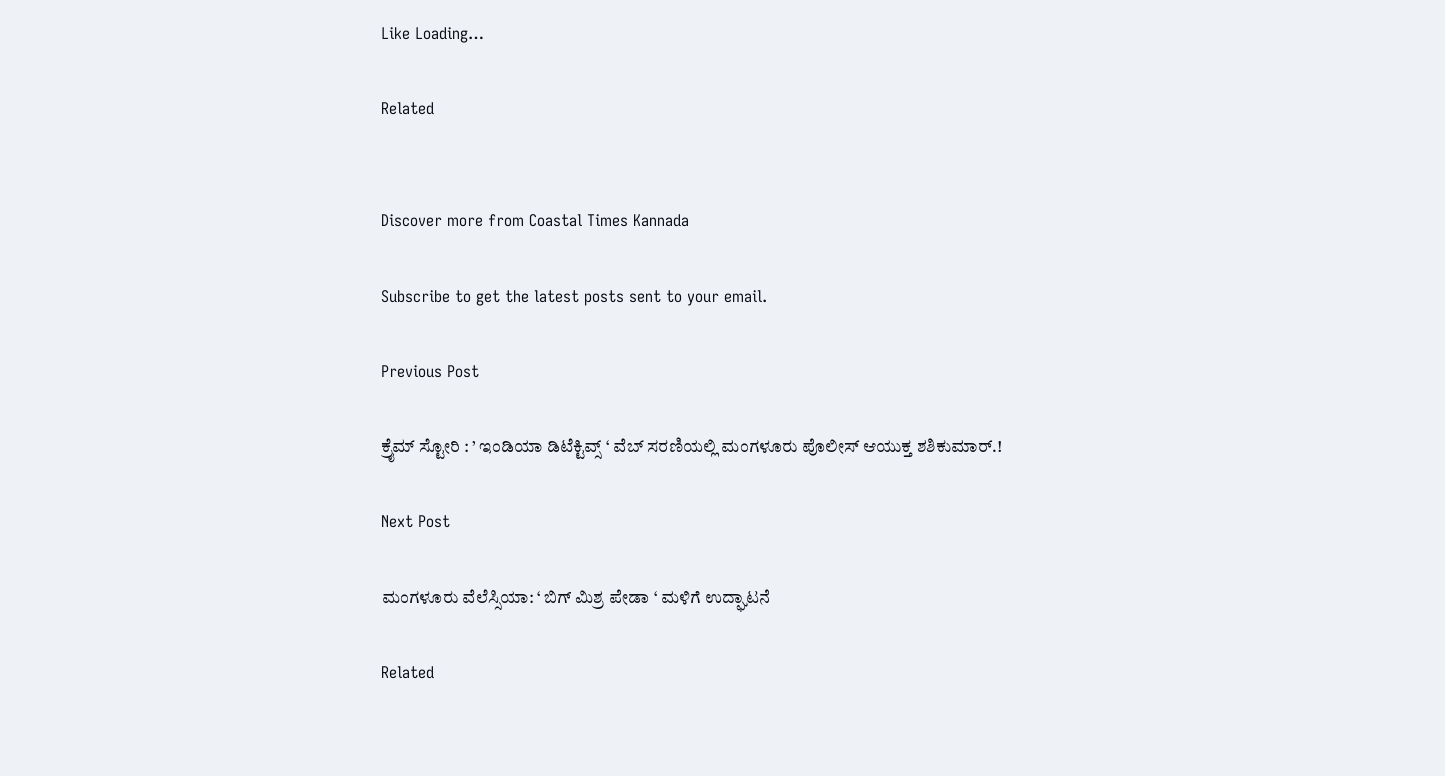Like Loading…

Related


Discover more from Coastal Times Kannada

Subscribe to get the latest posts sent to your email.

Previous Post

ಕ್ರೈಮ್ ಸ್ಟೋರಿ : ’ ಇಂಡಿಯಾ ಡಿಟೆಕ್ಟಿವ್ಸ್ ‘ ವೆಬ್ ಸರಣಿಯಲ್ಲಿ ಮಂಗಳೂರು ಪೊಲೀಸ್ ಆಯುಕ್ತ ಶಶಿಕುಮಾರ್.!

Next Post

ಮಂಗಳೂರು ವೆಲೆಸ್ಸಿಯಾ: ‘ ಬಿಗ್ ಮಿಶ್ರ ಪೇಡಾ ‘ ಮಳಿಗೆ ಉದ್ಘಾಟನೆ

Related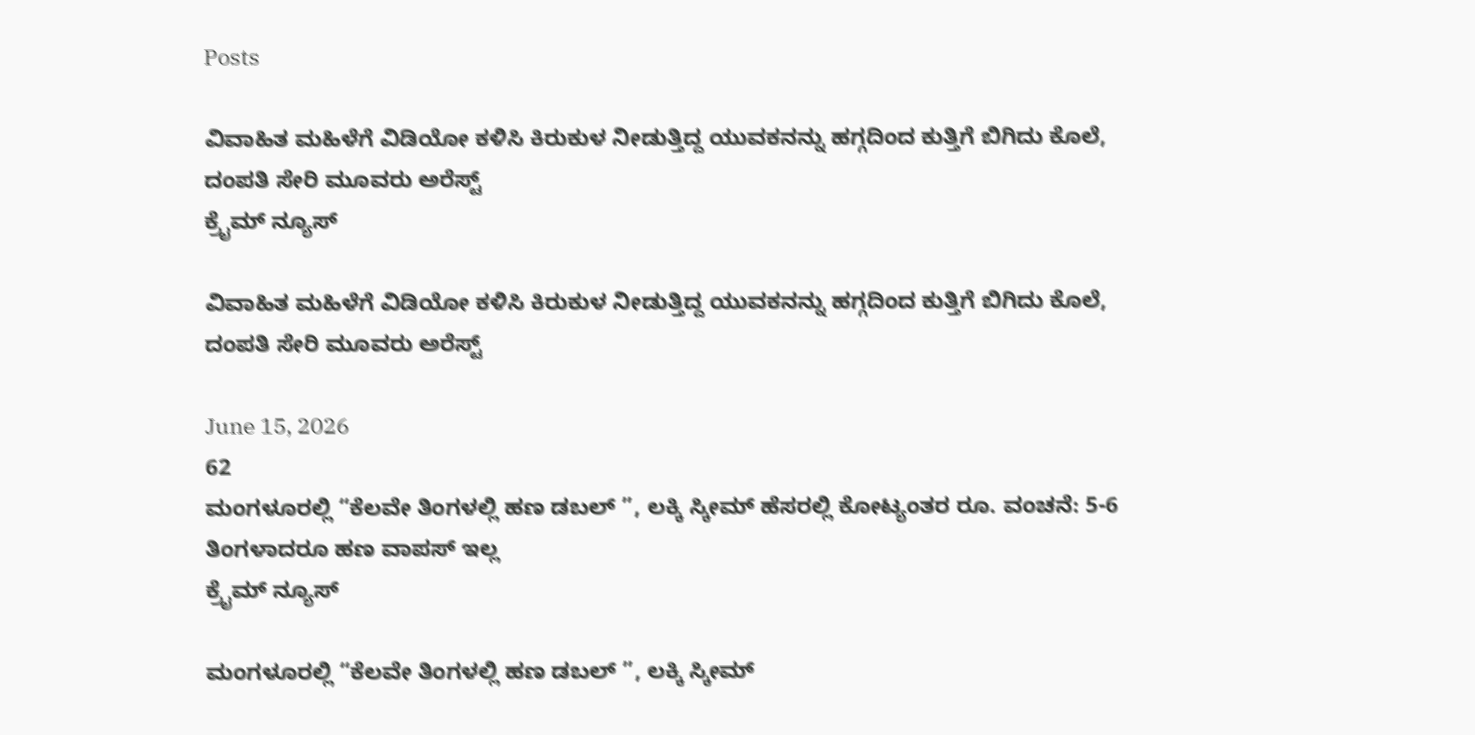Posts

ವಿವಾಹಿತ ಮಹಿಳೆಗೆ ವಿಡಿಯೋ ಕಳಿಸಿ ಕಿರುಕುಳ ನೀಡುತ್ತಿದ್ದ ಯುವಕನನ್ನು ಹಗ್ಗದಿಂದ ಕುತ್ತಿಗೆ ಬಿಗಿದು ಕೊಲೆ, ದಂಪತಿ ಸೇರಿ ಮೂವರು ಅರೆಸ್ಟ್
ಕ್ರೈಮ್ ನ್ಯೂಸ್

ವಿವಾಹಿತ ಮಹಿಳೆಗೆ ವಿಡಿಯೋ ಕಳಿಸಿ ಕಿರುಕುಳ ನೀಡುತ್ತಿದ್ದ ಯುವಕನನ್ನು ಹಗ್ಗದಿಂದ ಕುತ್ತಿಗೆ ಬಿಗಿದು ಕೊಲೆ, ದಂಪತಿ ಸೇರಿ ಮೂವರು ಅರೆಸ್ಟ್

June 15, 2026
62
ಮಂಗಳೂರಲ್ಲಿ “ಕೆಲವೇ ತಿಂಗಳಲ್ಲಿ ಹಣ ಡಬಲ್ ”, ಲಕ್ಕಿ ಸ್ಕೀಮ್ ಹೆಸರಲ್ಲಿ ಕೋಟ್ಯಂತರ ರೂ. ವಂಚನೆ: 5-6 ತಿಂಗಳಾದರೂ ಹಣ ವಾಪಸ್‌ ಇಲ್ಲ
ಕ್ರೈಮ್ ನ್ಯೂಸ್

ಮಂಗಳೂರಲ್ಲಿ “ಕೆಲವೇ ತಿಂಗಳಲ್ಲಿ ಹಣ ಡಬಲ್ ”, ಲಕ್ಕಿ ಸ್ಕೀಮ್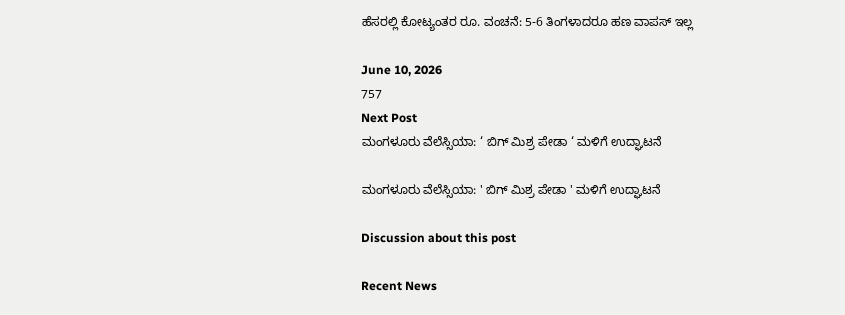ಹೆಸರಲ್ಲಿ ಕೋಟ್ಯಂತರ ರೂ. ವಂಚನೆ: 5-6 ತಿಂಗಳಾದರೂ ಹಣ ವಾಪಸ್‌ ಇಲ್ಲ

June 10, 2026
757
Next Post
ಮಂಗಳೂರು ವೆಲೆಸ್ಸಿಯಾ: ‘ ಬಿಗ್ ಮಿಶ್ರ ಪೇಡಾ ‘ ಮಳಿಗೆ ಉದ್ಘಾಟನೆ

ಮಂಗಳೂರು ವೆಲೆಸ್ಸಿಯಾ: ' ಬಿಗ್ ಮಿಶ್ರ ಪೇಡಾ ' ಮಳಿಗೆ ಉದ್ಘಾಟನೆ

Discussion about this post

Recent News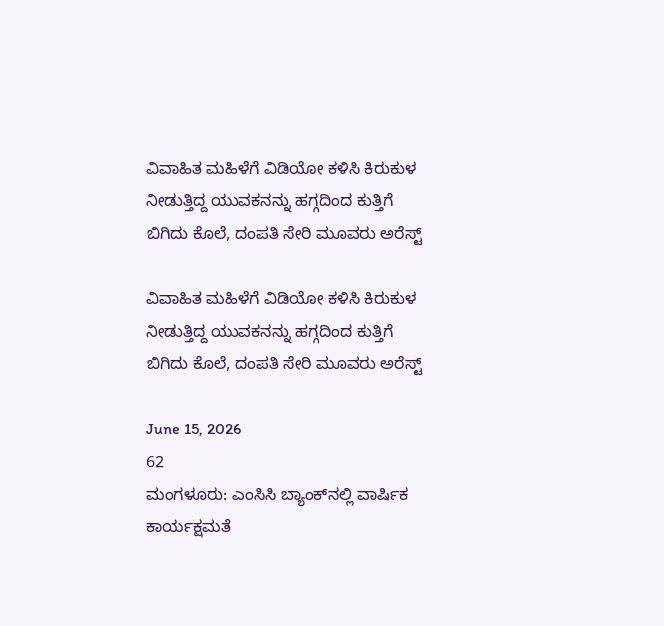ವಿವಾಹಿತ ಮಹಿಳೆಗೆ ವಿಡಿಯೋ ಕಳಿಸಿ ಕಿರುಕುಳ ನೀಡುತ್ತಿದ್ದ ಯುವಕನನ್ನು ಹಗ್ಗದಿಂದ ಕುತ್ತಿಗೆ ಬಿಗಿದು ಕೊಲೆ, ದಂಪತಿ ಸೇರಿ ಮೂವರು ಅರೆಸ್ಟ್

ವಿವಾಹಿತ ಮಹಿಳೆಗೆ ವಿಡಿಯೋ ಕಳಿಸಿ ಕಿರುಕುಳ ನೀಡುತ್ತಿದ್ದ ಯುವಕನನ್ನು ಹಗ್ಗದಿಂದ ಕುತ್ತಿಗೆ ಬಿಗಿದು ಕೊಲೆ, ದಂಪತಿ ಸೇರಿ ಮೂವರು ಅರೆಸ್ಟ್

June 15, 2026
62
ಮಂಗಳೂರು: ಎಂಸಿಸಿ ಬ್ಯಾಂಕ್‌ನಲ್ಲಿ ವಾರ್ಷಿಕ ಕಾರ್ಯಕ್ಷಮತೆ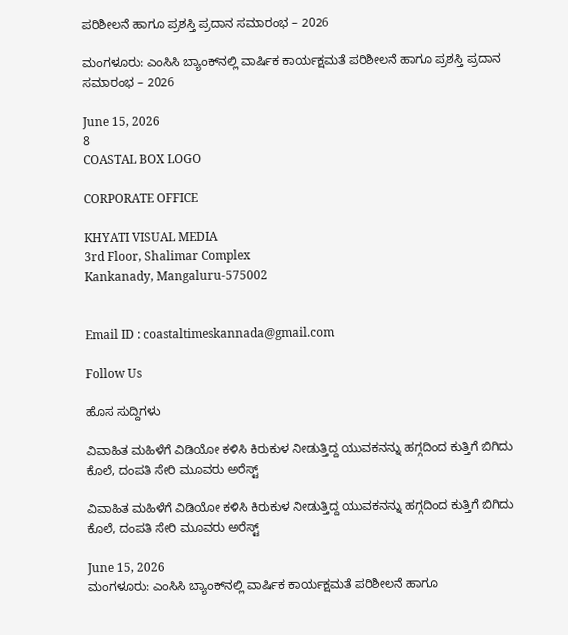ಪರಿಶೀಲನೆ ಹಾಗೂ ಪ್ರಶಸ್ತಿ ಪ್ರದಾನ ಸಮಾರಂಭ – 2026

ಮಂಗಳೂರು: ಎಂಸಿಸಿ ಬ್ಯಾಂಕ್‌ನಲ್ಲಿ ವಾರ್ಷಿಕ ಕಾರ್ಯಕ್ಷಮತೆ ಪರಿಶೀಲನೆ ಹಾಗೂ ಪ್ರಶಸ್ತಿ ಪ್ರದಾನ ಸಮಾರಂಭ – 2026

June 15, 2026
8
COASTAL BOX LOGO

CORPORATE OFFICE

KHYATI VISUAL MEDIA
3rd Floor, Shalimar Complex
Kankanady, Mangaluru-575002


Email ID : coastaltimeskannada@gmail.com

Follow Us

ಹೊಸ ಸುದ್ದಿಗಳು

ವಿವಾಹಿತ ಮಹಿಳೆಗೆ ವಿಡಿಯೋ ಕಳಿಸಿ ಕಿರುಕುಳ ನೀಡುತ್ತಿದ್ದ ಯುವಕನನ್ನು ಹಗ್ಗದಿಂದ ಕುತ್ತಿಗೆ ಬಿಗಿದು ಕೊಲೆ, ದಂಪತಿ ಸೇರಿ ಮೂವರು ಅರೆಸ್ಟ್

ವಿವಾಹಿತ ಮಹಿಳೆಗೆ ವಿಡಿಯೋ ಕಳಿಸಿ ಕಿರುಕುಳ ನೀಡುತ್ತಿದ್ದ ಯುವಕನನ್ನು ಹಗ್ಗದಿಂದ ಕುತ್ತಿಗೆ ಬಿಗಿದು ಕೊಲೆ, ದಂಪತಿ ಸೇರಿ ಮೂವರು ಅರೆಸ್ಟ್

June 15, 2026
ಮಂಗಳೂರು: ಎಂಸಿಸಿ ಬ್ಯಾಂಕ್‌ನಲ್ಲಿ ವಾರ್ಷಿಕ ಕಾರ್ಯಕ್ಷಮತೆ ಪರಿಶೀಲನೆ ಹಾಗೂ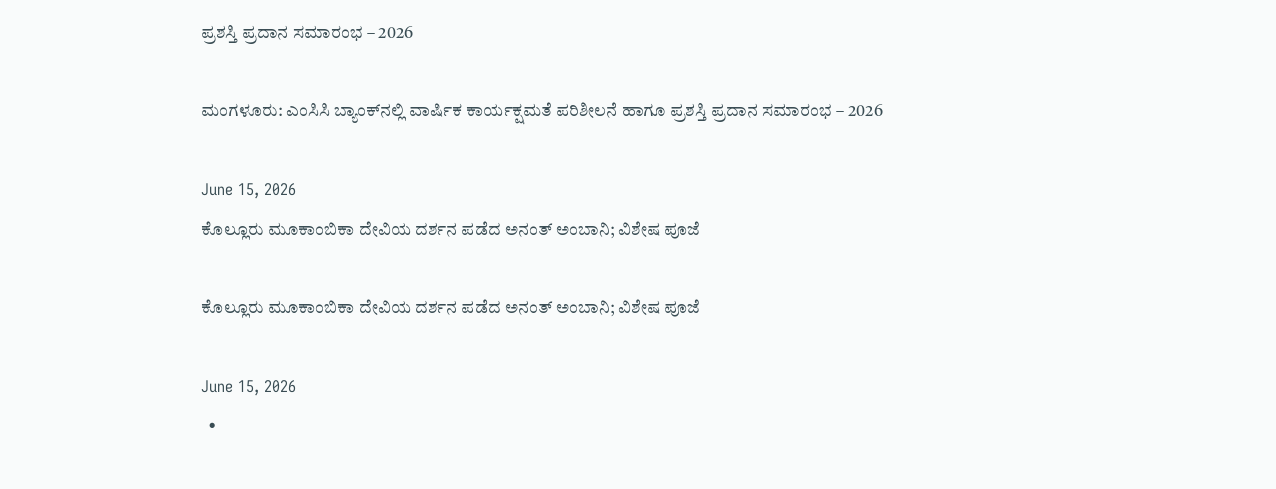ಪ್ರಶಸ್ತಿ ಪ್ರದಾನ ಸಮಾರಂಭ – 2026

ಮಂಗಳೂರು: ಎಂಸಿಸಿ ಬ್ಯಾಂಕ್‌ನಲ್ಲಿ ವಾರ್ಷಿಕ ಕಾರ್ಯಕ್ಷಮತೆ ಪರಿಶೀಲನೆ ಹಾಗೂ ಪ್ರಶಸ್ತಿ ಪ್ರದಾನ ಸಮಾರಂಭ – 2026

June 15, 2026
ಕೊಲ್ಲೂರು ಮೂಕಾಂಬಿಕಾ ದೇವಿಯ ದರ್ಶನ ಪಡೆದ ಅನಂತ್ ಅಂಬಾನಿ; ವಿಶೇಷ ಪೂಜೆ

ಕೊಲ್ಲೂರು ಮೂಕಾಂಬಿಕಾ ದೇವಿಯ ದರ್ಶನ ಪಡೆದ ಅನಂತ್ ಅಂಬಾನಿ; ವಿಶೇಷ ಪೂಜೆ

June 15, 2026
  •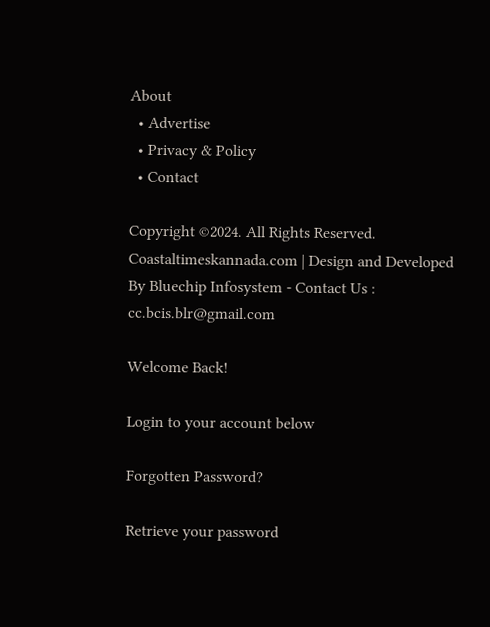About
  • Advertise
  • Privacy & Policy
  • Contact

Copyright ©2024. All Rights Reserved. Coastaltimeskannada.com | Design and Developed By Bluechip Infosystem - Contact Us : cc.bcis.blr@gmail.com

Welcome Back!

Login to your account below

Forgotten Password?

Retrieve your password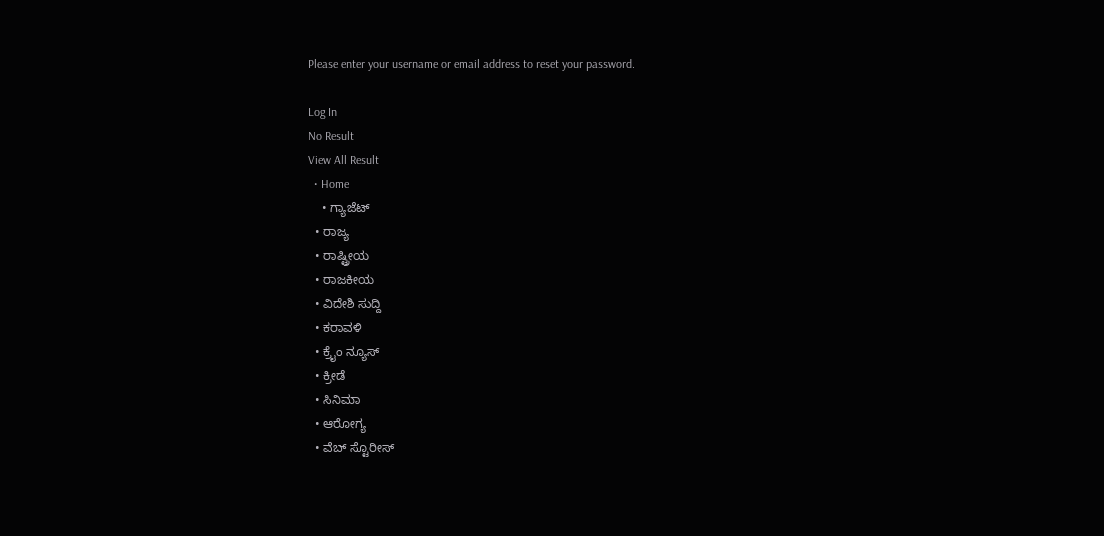Please enter your username or email address to reset your password.

Log In
No Result
View All Result
  • Home
    • ಗ್ಯಾಜೆಟ್
  • ರಾಜ್ಯ
  • ರಾಷ್ಟ್ರೀಯ
  • ರಾಜಕೀಯ
  • ವಿದೇಶಿ ಸುದ್ದಿ
  • ಕರಾವಳಿ
  • ಕ್ರೈಂ ನ್ಯೂಸ್
  • ಕ್ರೀಡೆ
  • ಸಿನಿಮಾ
  • ಆರೋಗ್ಯ
  • ವೆಬ್ ಸ್ಟೊರೀಸ್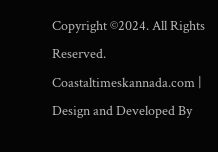Copyright ©2024. All Rights Reserved. Coastaltimeskannada.com | Design and Developed By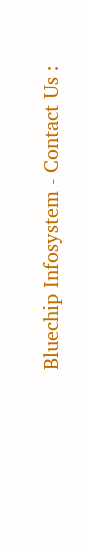Bluechip Infosystem - Contact Us :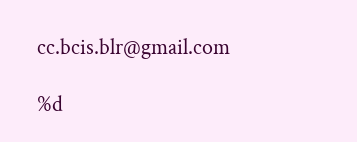cc.bcis.blr@gmail.com

%d